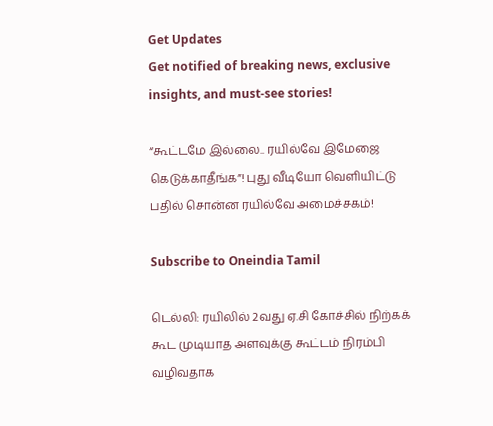Get Updates
Get notified of breaking news, exclusive insights, and must-see stories!

“கூட்டமே இல்லை.. ரயில்வே இமேஜை கெடுக்காதீங்க”! புது வீடியோ வெளியிட்டு பதில் சொன்ன ரயில்வே அமைச்சகம்!

Subscribe to Oneindia Tamil

டெல்லி: ரயிலில் 2வது ஏ.சி கோச்சில் நிற்கக் கூட முடியாத அளவுக்கு கூட்டம் நிரம்பி வழிவதாக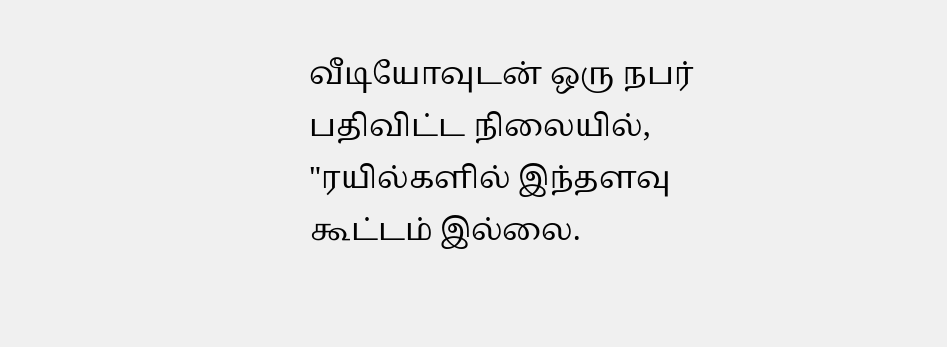வீடியோவுடன் ஒரு நபர் பதிவிட்ட நிலையில், "ரயில்களில் இந்தளவு கூட்டம் இல்லை.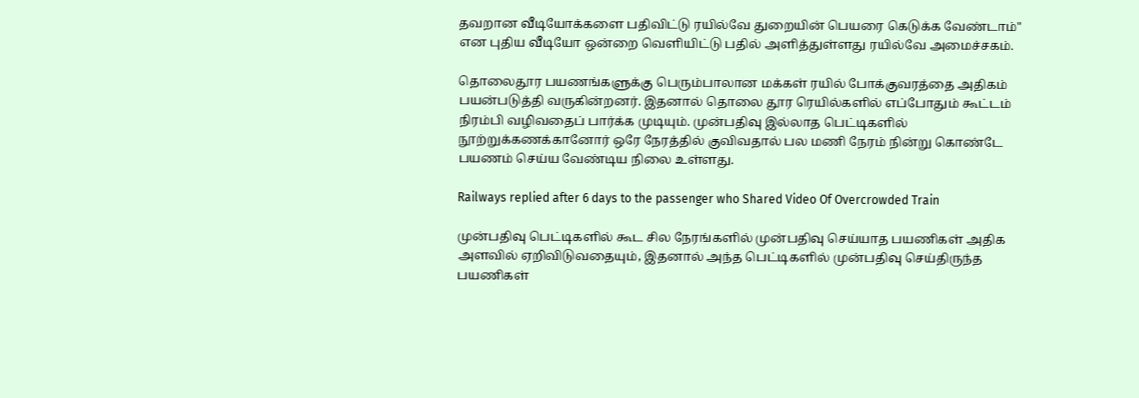தவறான வீடியோக்களை பதிவிட்டு ரயில்வே துறையின் பெயரை கெடுக்க வேண்டாம்" என புதிய வீடியோ ஒன்றை வெளியிட்டு பதில் அளித்துள்ளது ரயில்வே அமைச்சகம்.

தொலைதூர பயணங்களுக்கு பெரும்பாலான மக்கள் ரயில் போக்குவரத்தை அதிகம் பயன்படுத்தி வருகின்றனர். இதனால் தொலை தூர ரெயில்களில் எப்போதும் கூட்டம் நிரம்பி வழிவதைப் பார்க்க முடியும். முன்பதிவு இல்லாத பெட்டிகளில் நூற்றுக்கணக்கானோர் ஒரே நேரத்தில் குவிவதால் பல மணி நேரம் நின்று கொண்டே பயணம் செய்ய வேண்டிய நிலை உள்ளது.

Railways replied after 6 days to the passenger who Shared Video Of Overcrowded Train

முன்பதிவு பெட்டிகளில் கூட சில நேரங்களில் முன்பதிவு செய்யாத பயணிகள் அதிக அளவில் ஏறிவிடுவதையும், இதனால் அந்த பெட்டிகளில் முன்பதிவு செய்திருந்த பயணிகள்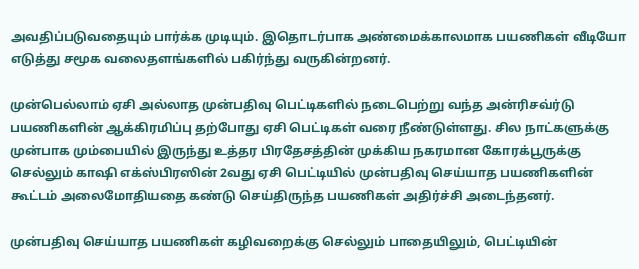அவதிப்படுவதையும் பார்க்க முடியும். இதொடர்பாக அண்மைக்காலமாக பயணிகள் வீடியோ எடுத்து சமூக வலைதளங்களில் பகிர்ந்து வருகின்றனர்.

முன்பெல்லாம் ஏசி அல்லாத முன்பதிவு பெட்டிகளில் நடைபெற்று வந்த அன்ரிசவ்ர்டு பயணிகளின் ஆக்கிரமிப்பு தற்போது ஏசி பெட்டிகள் வரை நீண்டுள்ளது. சில நாட்களுக்கு முன்பாக மும்பையில் இருந்து உத்தர பிரதேசத்தின் முக்கிய நகரமான கோரக்பூருக்கு செல்லும் காஷி எக்ஸ்பிரஸின் 2வது ஏசி பெட்டியில் முன்பதிவு செய்யாத பயணிகளின் கூட்டம் அலைமோதியதை கண்டு செய்திருந்த பயணிகள் அதிர்ச்சி அடைந்தனர்.

முன்பதிவு செய்யாத பயணிகள் கழிவறைக்கு செல்லும் பாதையிலும், பெட்டியின்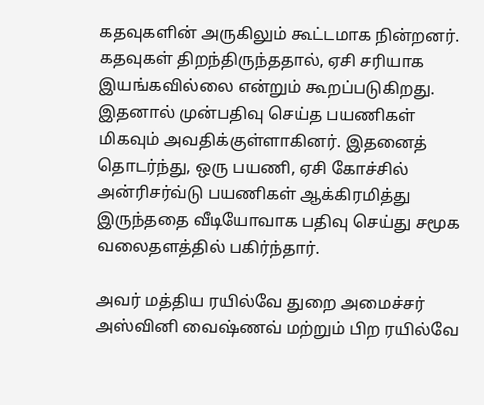கதவுகளின் அருகிலும் கூட்டமாக நின்றனர். கதவுகள் திறந்திருந்ததால், ஏசி சரியாக இயங்கவில்லை என்றும் கூறப்படுகிறது. இதனால் முன்பதிவு செய்த பயணிகள் மிகவும் அவதிக்குள்ளாகினர். இதனைத் தொடர்ந்து, ஒரு பயணி, ஏசி கோச்சில் அன்ரிசர்வ்டு பயணிகள் ஆக்கிரமித்து இருந்ததை வீடியோவாக பதிவு செய்து சமூக வலைதளத்தில் பகிர்ந்தார்.

அவர் மத்திய ரயில்வே துறை அமைச்சர் அஸ்வினி வைஷ்ணவ் மற்றும் பிற ரயில்வே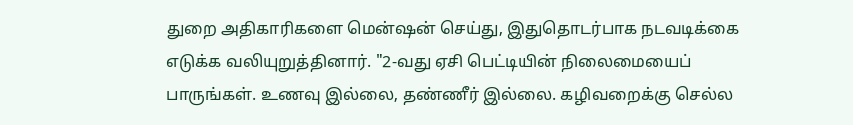துறை அதிகாரிகளை மென்ஷன் செய்து, இதுதொடர்பாக நடவடிக்கை எடுக்க வலியுறுத்தினார். "2-வது ஏசி பெட்டியின் நிலைமையைப் பாருங்கள். உணவு இல்லை, தண்ணீர் இல்லை. கழிவறைக்கு செல்ல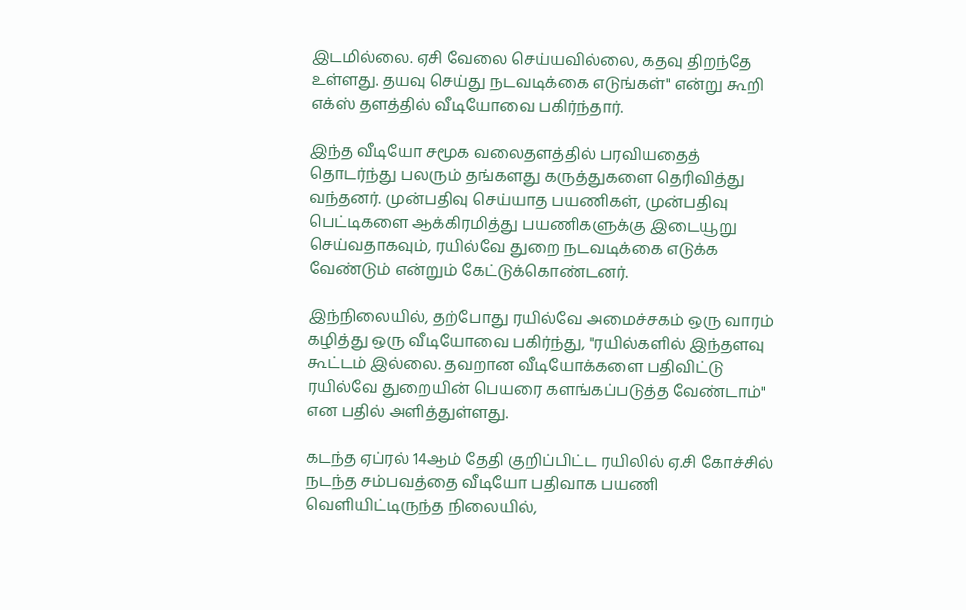இடமில்லை. ஏசி வேலை செய்யவில்லை, கதவு திறந்தே உள்ளது. தயவு செய்து நடவடிக்கை எடுங்கள்" என்று கூறி எக்ஸ் தளத்தில் வீடியோவை பகிர்ந்தார்.

இந்த வீடியோ சமூக வலைதளத்தில் பரவியதைத் தொடர்ந்து பலரும் தங்களது கருத்துகளை தெரிவித்து வந்தனர். முன்பதிவு செய்யாத பயணிகள், முன்பதிவு பெட்டிகளை ஆக்கிரமித்து பயணிகளுக்கு இடையூறு செய்வதாகவும், ரயில்வே துறை நடவடிக்கை எடுக்க வேண்டும் என்றும் கேட்டுக்கொண்டனர்.

இந்நிலையில், தற்போது ரயில்வே அமைச்சகம் ஒரு வாரம் கழித்து ஒரு வீடியோவை பகிர்ந்து, "ரயில்களில் இந்தளவு கூட்டம் இல்லை. தவறான வீடியோக்களை பதிவிட்டு ரயில்வே துறையின் பெயரை களங்கப்படுத்த வேண்டாம்" என பதில் அளித்துள்ளது.

கடந்த ஏப்ரல் 14ஆம் தேதி குறிப்பிட்ட ரயிலில் ஏ.சி கோச்சில் நடந்த சம்பவத்தை வீடியோ பதிவாக பயணி வெளியிட்டிருந்த நிலையில்,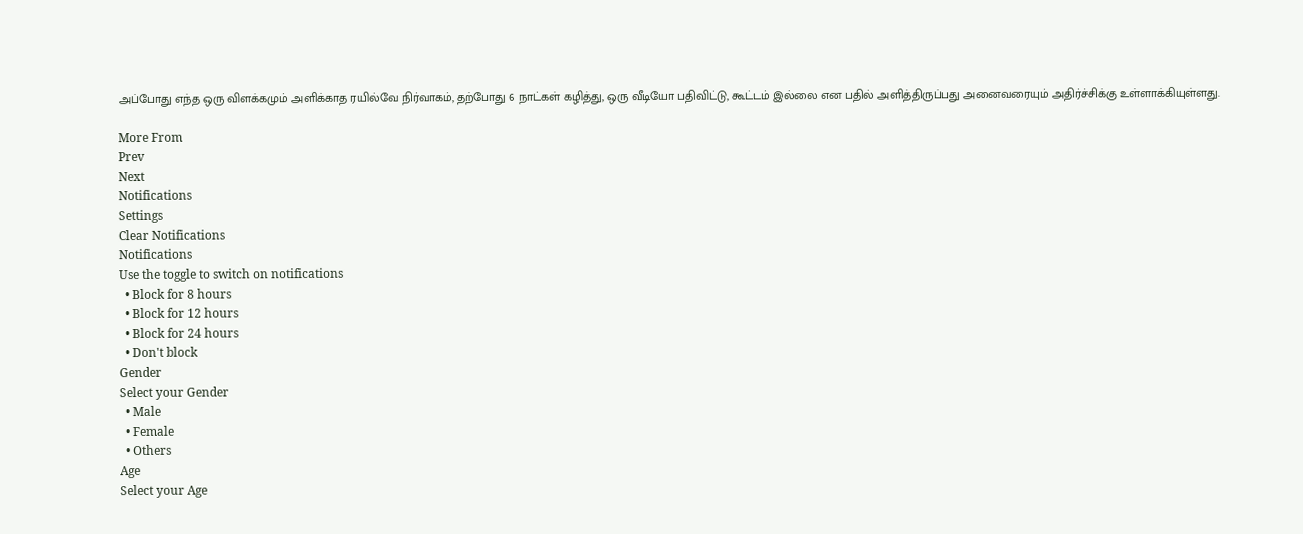அப்போது எந்த ஒரு விளக்கமும் அளிக்காத ரயில்வே நிர்வாகம், தற்போது 6 நாட்கள் கழித்து, ஒரு வீடியோ பதிவிட்டு, கூட்டம் இல்லை என பதில் அளித்திருப்பது அனைவரையும் அதிர்ச்சிக்கு உள்ளாக்கியுள்ளது.

More From
Prev
Next
Notifications
Settings
Clear Notifications
Notifications
Use the toggle to switch on notifications
  • Block for 8 hours
  • Block for 12 hours
  • Block for 24 hours
  • Don't block
Gender
Select your Gender
  • Male
  • Female
  • Others
Age
Select your Age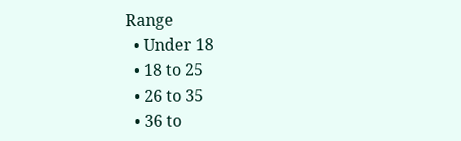Range
  • Under 18
  • 18 to 25
  • 26 to 35
  • 36 to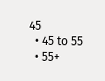45
  • 45 to 55
  • 55+